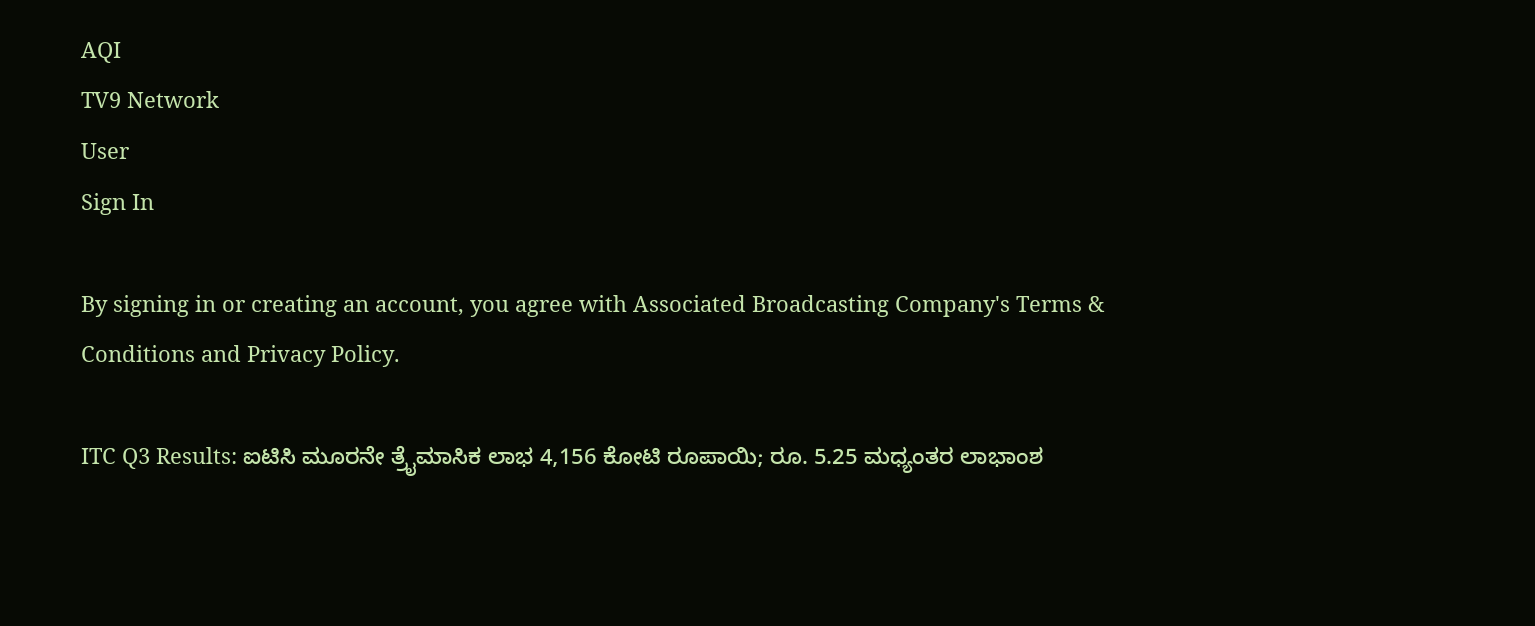AQI
TV9 Network
User
Sign In

By signing in or creating an account, you agree with Associated Broadcasting Company's Terms & Conditions and Privacy Policy.

ITC Q3 Results: ಐಟಿಸಿ ಮೂರನೇ ತ್ರೈಮಾಸಿಕ ಲಾಭ 4,156 ಕೋಟಿ ರೂಪಾಯಿ; ರೂ. 5.25 ಮಧ್ಯಂತರ ಲಾಭಾಂಶ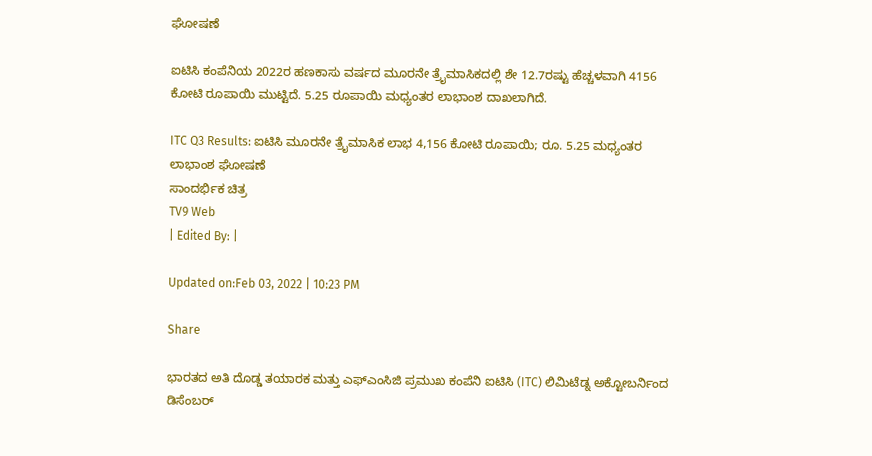ಘೋಷಣೆ

ಐಟಿಸಿ ಕಂಪೆನಿಯ 2022ರ ಹಣಕಾಸು ವರ್ಷದ ಮೂರನೇ ತ್ರೈಮಾಸಿಕದಲ್ಲಿ ಶೇ 12.7ರಷ್ಟು ಹೆಚ್ಚಳವಾಗಿ 4156 ಕೋಟಿ ರೂಪಾಯಿ ಮುಟ್ಟಿದೆ. 5.25 ರೂಪಾಯಿ ಮಧ್ಯಂತರ ಲಾಭಾಂಶ ದಾಖಲಾಗಿದೆ.

ITC Q3 Results: ಐಟಿಸಿ ಮೂರನೇ ತ್ರೈಮಾಸಿಕ ಲಾಭ 4,156 ಕೋಟಿ ರೂಪಾಯಿ; ರೂ. 5.25 ಮಧ್ಯಂತರ ಲಾಭಾಂಶ ಘೋಷಣೆ
ಸಾಂದರ್ಭಿಕ ಚಿತ್ರ
TV9 Web
| Edited By: |

Updated on:Feb 03, 2022 | 10:23 PM

Share

ಭಾರತದ ಅತಿ ದೊಡ್ಡ ತಯಾರಕ ಮತ್ತು ಎಫ್ಎಂಸಿಜಿ ಪ್ರಮುಖ ಕಂಪೆನಿ ಐಟಿಸಿ (ITC) ಲಿಮಿಟೆಡ್ನ ಅಕ್ಟೋಬರ್ನಿಂದ ಡಿಸೆಂಬರ್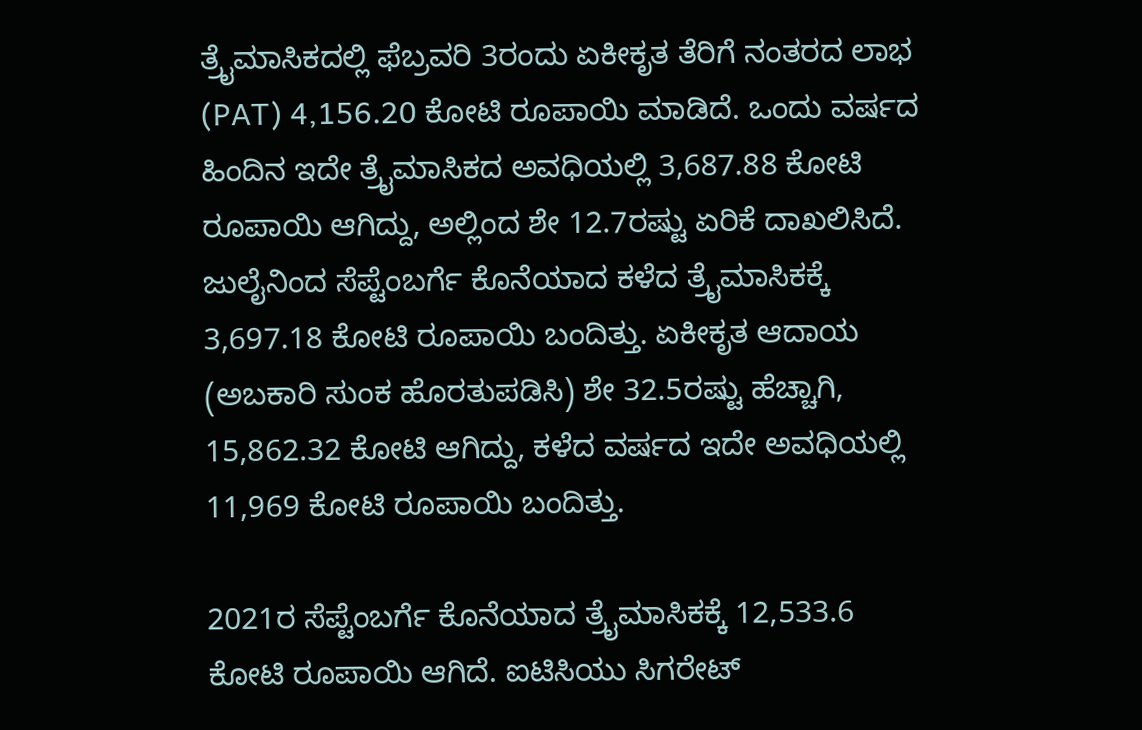ತ್ರೈಮಾಸಿಕದಲ್ಲಿ ಫೆಬ್ರವರಿ 3ರಂದು ಏಕೀಕೃತ ತೆರಿಗೆ ನಂತರದ ಲಾಭ (PAT) 4,156.20 ಕೋಟಿ ರೂಪಾಯಿ ಮಾಡಿದೆ. ಒಂದು ವರ್ಷದ ಹಿಂದಿನ ಇದೇ ತ್ರೈಮಾಸಿಕದ ಅವಧಿಯಲ್ಲಿ 3,687.88 ಕೋಟಿ ರೂಪಾಯಿ ಆಗಿದ್ದು, ಅಲ್ಲಿಂದ ಶೇ 12.7ರಷ್ಟು ಏರಿಕೆ ದಾಖಲಿಸಿದೆ. ಜುಲೈನಿಂದ ಸೆಪ್ಟೆಂಬರ್ಗೆ ಕೊನೆಯಾದ ಕಳೆದ ತ್ರೈಮಾಸಿಕಕ್ಕೆ 3,697.18 ಕೋಟಿ ರೂಪಾಯಿ ಬಂದಿತ್ತು. ಏಕೀಕೃತ ಆದಾಯ (ಅಬಕಾರಿ ಸುಂಕ ಹೊರತುಪಡಿಸಿ) ಶೇ 32.5ರಷ್ಟು ಹೆಚ್ಚಾಗಿ, 15,862.32 ಕೋಟಿ ಆಗಿದ್ದು, ಕಳೆದ ವರ್ಷದ ಇದೇ ಅವಧಿಯಲ್ಲಿ 11,969 ಕೋಟಿ ರೂಪಾಯಿ ಬಂದಿತ್ತು.

2021ರ ಸೆಪ್ಟೆಂಬರ್ಗೆ ಕೊನೆಯಾದ ತ್ರೈಮಾಸಿಕಕ್ಕೆ 12,533.6 ಕೋಟಿ ರೂಪಾಯಿ ಆಗಿದೆ. ಐಟಿಸಿಯು ಸಿಗರೇಟ್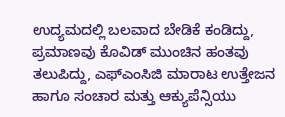ಉದ್ಯಮದಲ್ಲಿ ಬಲವಾದ ಬೇಡಿಕೆ ಕಂಡಿದ್ದು, ಪ್ರಮಾಣವು ಕೊವಿಡ್ ಮುಂಚಿನ ಹಂತವು ತಲುಪಿದ್ದು, ಎಫ್ಎಂಸಿಜಿ ಮಾರಾಟ ಉತ್ತೇಜನ ಹಾಗೂ ಸಂಚಾರ ಮತ್ತು ಆಕ್ಯುಪೆನ್ಸಿಯು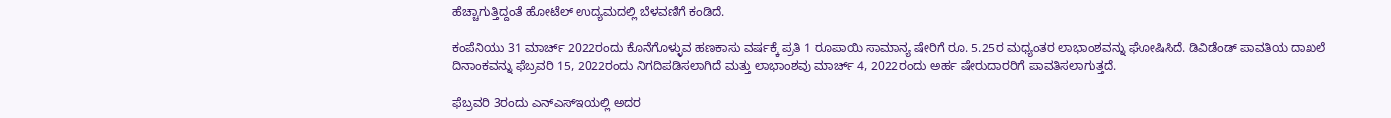ಹೆಚ್ಚಾಗುತ್ತಿದ್ದಂತೆ ಹೋಟೆಲ್ ಉದ್ಯಮದಲ್ಲಿ ಬೆಳವಣಿಗೆ ಕಂಡಿದೆ.

ಕಂಪೆನಿಯು 31 ಮಾರ್ಚ್ 2022ರಂದು ಕೊನೆಗೊಳ್ಳುವ ಹಣಕಾಸು ವರ್ಷಕ್ಕೆ ಪ್ರತಿ 1 ರೂಪಾಯಿ ಸಾಮಾನ್ಯ ಷೇರಿಗೆ ರೂ. 5.25ರ ಮಧ್ಯಂತರ ಲಾಭಾಂಶವನ್ನು ಘೋಷಿಸಿದೆ. ಡಿವಿಡೆಂಡ್ ಪಾವತಿಯ ದಾಖಲೆ ದಿನಾಂಕವನ್ನು ಫೆಬ್ರವರಿ 15, 2022ರಂದು ನಿಗದಿಪಡಿಸಲಾಗಿದೆ ಮತ್ತು ಲಾಭಾಂಶವು ಮಾರ್ಚ್ 4, 2022ರಂದು ಅರ್ಹ ಷೇರುದಾರರಿಗೆ ಪಾವತಿಸಲಾಗುತ್ತದೆ.

ಫೆಬ್ರವರಿ 3ರಂದು ಎನ್ಎಸ್ಇಯಲ್ಲಿ ಅದರ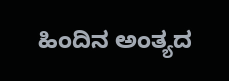ಹಿಂದಿನ ಅಂತ್ಯದ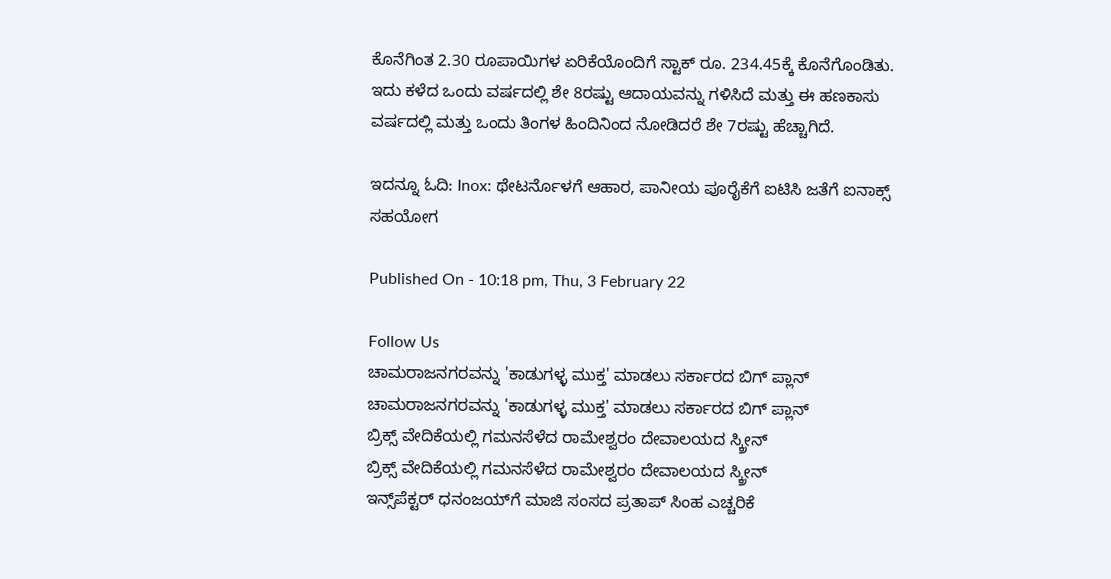ಕೊನೆಗಿಂತ 2.30 ರೂಪಾಯಿಗಳ ಏರಿಕೆಯೊಂದಿಗೆ ಸ್ಟಾಕ್ ರೂ. 234.45ಕ್ಕೆ ಕೊನೆಗೊಂಡಿತು. ಇದು ಕಳೆದ ಒಂದು ವರ್ಷದಲ್ಲಿ ಶೇ 8ರಷ್ಟು ಆದಾಯವನ್ನು ಗಳಿಸಿದೆ ಮತ್ತು ಈ ಹಣಕಾಸು ವರ್ಷದಲ್ಲಿ ಮತ್ತು ಒಂದು ತಿಂಗಳ ಹಿಂದಿನಿಂದ ನೋಡಿದರೆ ಶೇ 7ರಷ್ಟು ಹೆಚ್ಚಾಗಿದೆ.

ಇದನ್ನೂ ಓದಿ: Inox: ಥೇಟರ್ನೊಳಗೆ ಆಹಾರ, ಪಾನೀಯ ಪೂರೈಕೆಗೆ ಐಟಿಸಿ ಜತೆಗೆ ಐನಾಕ್ಸ್ ಸಹಯೋಗ

Published On - 10:18 pm, Thu, 3 February 22

Follow Us
ಚಾಮರಾಜನಗರವನ್ನು 'ಕಾಡುಗಳ್ಳ ಮುಕ್ತ' ಮಾಡಲು ಸರ್ಕಾರದ ಬಿಗ್ ಪ್ಲಾನ್
ಚಾಮರಾಜನಗರವನ್ನು 'ಕಾಡುಗಳ್ಳ ಮುಕ್ತ' ಮಾಡಲು ಸರ್ಕಾರದ ಬಿಗ್ ಪ್ಲಾನ್
ಬ್ರಿಕ್ಸ್ ವೇದಿಕೆಯಲ್ಲಿ ಗಮನಸೆಳೆದ ರಾಮೇಶ್ವರಂ ದೇವಾಲಯದ ಸ್ಕ್ರೀನ್
ಬ್ರಿಕ್ಸ್ ವೇದಿಕೆಯಲ್ಲಿ ಗಮನಸೆಳೆದ ರಾಮೇಶ್ವರಂ ದೇವಾಲಯದ ಸ್ಕ್ರೀನ್
ಇನ್ಸ್‌ಪೆಕ್ಟರ್ ಧನಂಜಯ್‌ಗೆ ಮಾಜಿ ಸಂಸದ ಪ್ರತಾಪ್ ಸಿಂಹ ಎಚ್ಚರಿಕೆ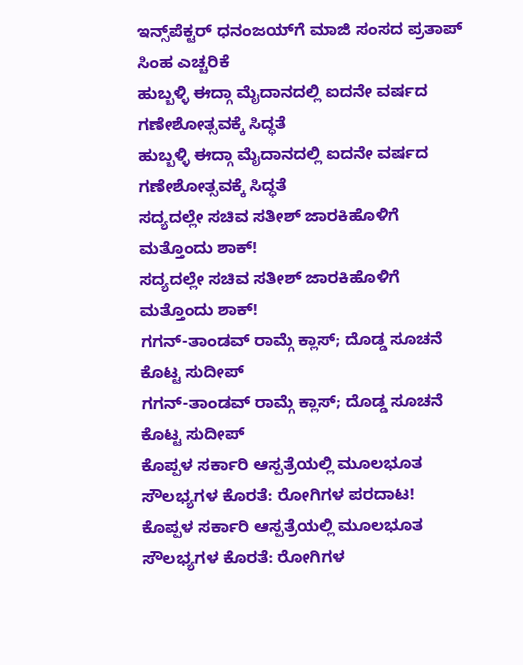ಇನ್ಸ್‌ಪೆಕ್ಟರ್ ಧನಂಜಯ್‌ಗೆ ಮಾಜಿ ಸಂಸದ ಪ್ರತಾಪ್ ಸಿಂಹ ಎಚ್ಚರಿಕೆ
ಹುಬ್ಬಳ್ಳಿ ಈದ್ಗಾ ಮೈದಾನದಲ್ಲಿ ಐದನೇ ವರ್ಷದ ಗಣೇಶೋತ್ಸವಕ್ಕೆ ಸಿದ್ಧತೆ
ಹುಬ್ಬಳ್ಳಿ ಈದ್ಗಾ ಮೈದಾನದಲ್ಲಿ ಐದನೇ ವರ್ಷದ ಗಣೇಶೋತ್ಸವಕ್ಕೆ ಸಿದ್ಧತೆ
ಸದ್ಯದಲ್ಲೇ ಸಚಿವ ಸತೀಶ್ ಜಾರಕಿಹೊಳಿಗೆ ಮತ್ತೊಂದು ಶಾಕ್!
ಸದ್ಯದಲ್ಲೇ ಸಚಿವ ಸತೀಶ್ ಜಾರಕಿಹೊಳಿಗೆ ಮತ್ತೊಂದು ಶಾಕ್!
ಗಗನ್-ತಾಂಡವ್ ರಾಮ್ಗೆ ಕ್ಲಾಸ್; ದೊಡ್ಡ ಸೂಚನೆ ಕೊಟ್ಟ ಸುದೀಪ್
ಗಗನ್-ತಾಂಡವ್ ರಾಮ್ಗೆ ಕ್ಲಾಸ್; ದೊಡ್ಡ ಸೂಚನೆ ಕೊಟ್ಟ ಸುದೀಪ್
ಕೊಪ್ಪಳ ಸರ್ಕಾರಿ ಆಸ್ಪತ್ರೆಯಲ್ಲಿ ಮೂಲಭೂತ ಸೌಲಭ್ಯಗಳ ಕೊರತೆ: ರೋಗಿಗಳ ಪರದಾಟ!
ಕೊಪ್ಪಳ ಸರ್ಕಾರಿ ಆಸ್ಪತ್ರೆಯಲ್ಲಿ ಮೂಲಭೂತ ಸೌಲಭ್ಯಗಳ ಕೊರತೆ: ರೋಗಿಗಳ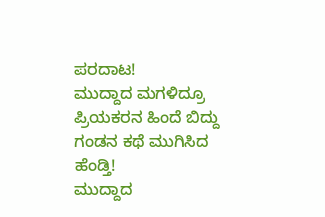ಪರದಾಟ!
ಮುದ್ದಾದ ಮಗಳಿದ್ರೂ ಪ್ರಿಯಕರನ ಹಿಂದೆ ಬಿದ್ದು ಗಂಡನ ಕಥೆ ಮುಗಿಸಿದ ಹೆಂಡ್ತಿ!
ಮುದ್ದಾದ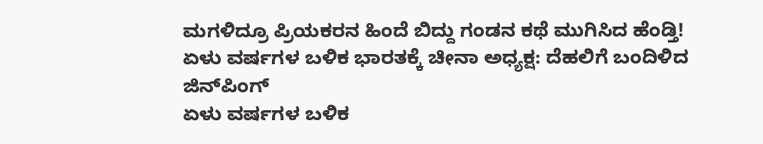ಮಗಳಿದ್ರೂ ಪ್ರಿಯಕರನ ಹಿಂದೆ ಬಿದ್ದು ಗಂಡನ ಕಥೆ ಮುಗಿಸಿದ ಹೆಂಡ್ತಿ!
ಏಳು ವರ್ಷಗಳ ಬಳಿಕ ಭಾರತಕ್ಕೆ ಚೀನಾ ಅಧ್ಯಕ್ಷ: ದೆಹಲಿಗೆ ಬಂದಿಳಿದ ಜಿನ್‌ಪಿಂಗ್
ಏಳು ವರ್ಷಗಳ ಬಳಿಕ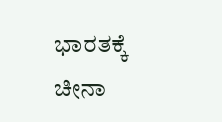ಭಾರತಕ್ಕೆ ಚೀನಾ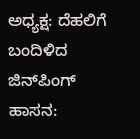ಅಧ್ಯಕ್ಷ: ದೆಹಲಿಗೆ ಬಂದಿಳಿದ ಜಿನ್‌ಪಿಂಗ್
ಹಾಸನ: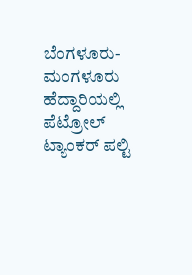ಬೆಂಗಳೂರು-ಮಂಗಳೂರು ಹೆದ್ದಾರಿಯಲ್ಲಿ ಪೆಟ್ರೋಲ್ ಟ್ಯಾಂಕರ್ ಪಲ್ಟಿ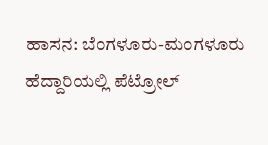ಹಾಸನ: ಬೆಂಗಳೂರು-ಮಂಗಳೂರು ಹೆದ್ದಾರಿಯಲ್ಲಿ ಪೆಟ್ರೋಲ್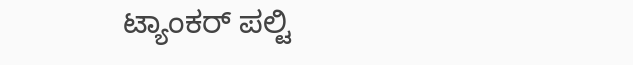ಟ್ಯಾಂಕರ್ ಪಲ್ಟಿ